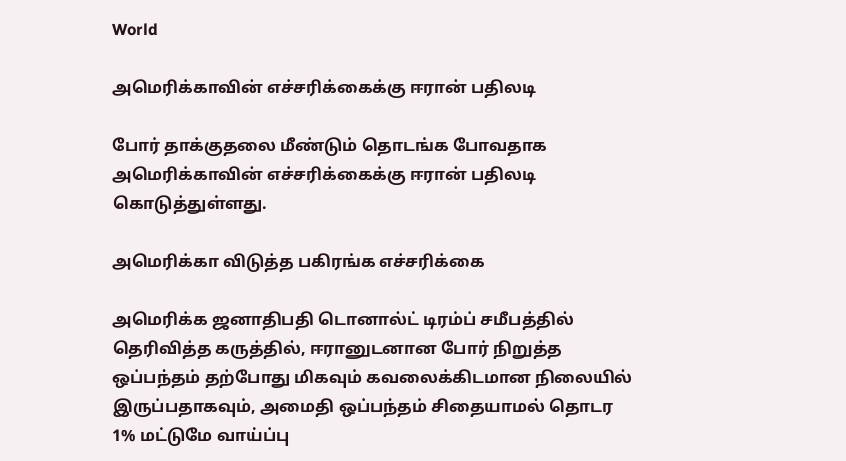World

அமெரிக்காவின் எச்சரிக்கைக்கு ஈரான் பதிலடி

போர் தாக்குதலை மீண்டும் தொடங்க போவதாக அமெரிக்காவின் எச்சரிக்கைக்கு ஈரான் பதிலடி கொடுத்துள்ளது.

அமெரிக்கா விடுத்த பகிரங்க எச்சரிக்கை

அமெரிக்க ஜனாதிபதி டொனால்ட் டிரம்ப் சமீபத்தில் தெரிவித்த கருத்தில், ஈரானுடனான போர் நிறுத்த ஒப்பந்தம் தற்போது மிகவும் கவலைக்கிடமான நிலையில் இருப்பதாகவும், அமைதி ஒப்பந்தம் சிதையாமல் தொடர 1% மட்டுமே வாய்ப்பு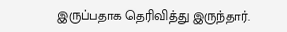இருப்பதாக தெரிவித்து இருந்தார்.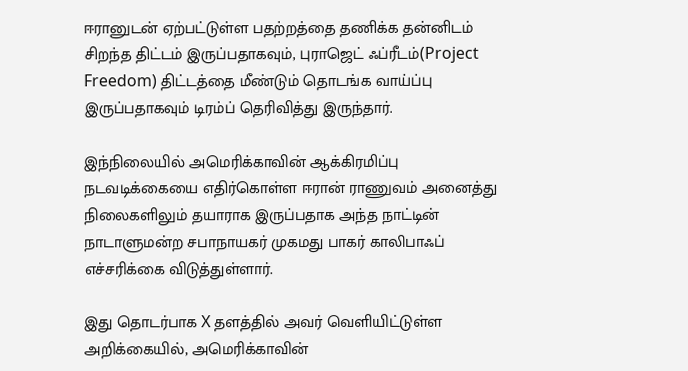ஈரானுடன் ஏற்பட்டுள்ள பதற்றத்தை தணிக்க தன்னிடம் சிறந்த திட்டம் இருப்பதாகவும், புராஜெட் ஃப்ரீடம்(Project Freedom) திட்டத்தை மீண்டும் தொடங்க வாய்ப்பு இருப்பதாகவும் டிரம்ப் தெரிவித்து இருந்தார்.

இந்நிலையில் அமெரிக்காவின் ஆக்கிரமிப்பு நடவடிக்கையை எதிர்கொள்ள ஈரான் ராணுவம் அனைத்து நிலைகளிலும் தயாராக இருப்பதாக அந்த நாட்டின் நாடாளுமன்ற சபாநாயகர் முகமது பாகர் காலிபாஃப் எச்சரிக்கை விடுத்துள்ளார்.

இது தொடர்பாக X தளத்தில் அவர் வெளியிட்டுள்ள அறிக்கையில், அமெரிக்காவின்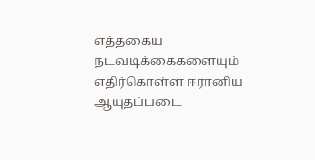எத்தகைய நடவடிக்கைகளையும் எதிர்கொள்ள ஈரானிய ஆயுதப்படை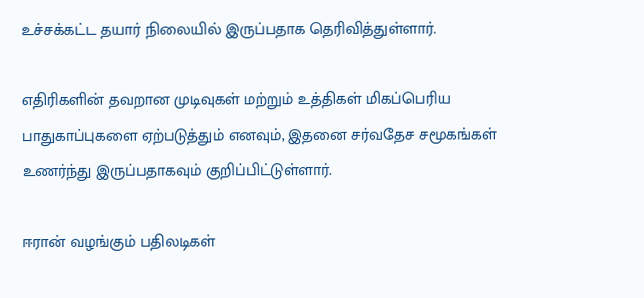உச்சக்கட்ட தயார் நிலையில் இருப்பதாக தெரிவித்துள்ளார்.

எதிரிகளின் தவறான முடிவுகள் மற்றும் உத்திகள் மிகப்பெரிய பாதுகாப்புகளை ஏற்படுத்தும் எனவும், இதனை சர்வதேச சமூகங்கள் உணர்ந்து இருப்பதாகவும் குறிப்பிட்டுள்ளார்.

ஈரான் வழங்கும் பதிலடிகள்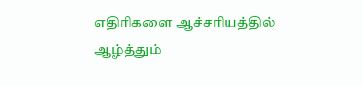எதிரிகளை ஆச்சரியத்தில் ஆழ்த்தும்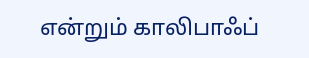என்றும் காலிபாஃப்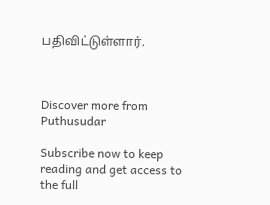பதிவிட்டுள்ளார்.



Discover more from Puthusudar

Subscribe now to keep reading and get access to the full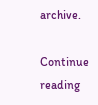archive.

Continue reading